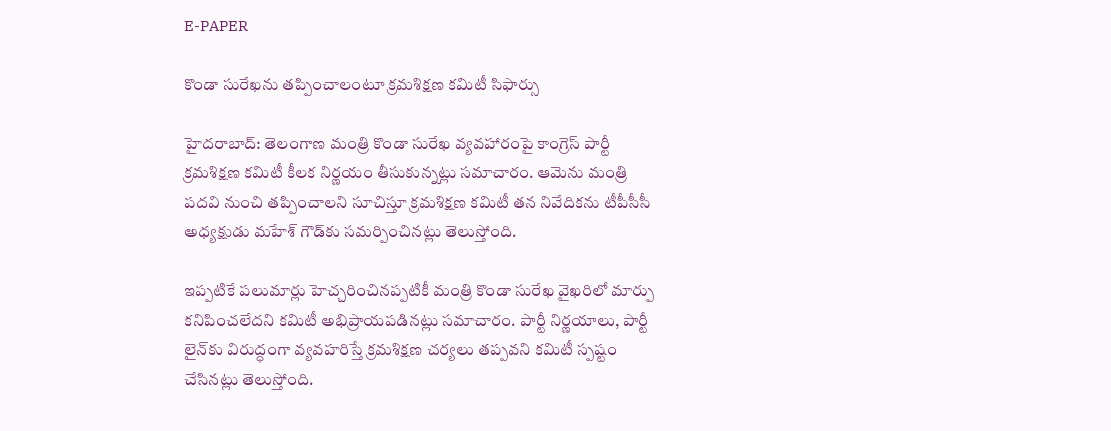E-PAPER

కొండా సురేఖను తప్పించాలంటూ క్రమశిక్షణ కమిటీ సిఫార్సు

హైదరాబాద్: తెలంగాణ మంత్రి కొండా సురేఖ వ్యవహారంపై కాంగ్రెస్ పార్టీ క్రమశిక్షణ కమిటీ కీలక నిర్ణయం తీసుకున్నట్లు సమాచారం. ఆమెను మంత్రి పదవి నుంచి తప్పించాలని సూచిస్తూ క్రమశిక్షణ కమిటీ తన నివేదికను టీపీసీసీ అధ్యక్షుడు మహేశ్ గౌడ్‌కు సమర్పించినట్లు తెలుస్తోంది.

ఇప్పటికే పలుమార్లు హెచ్చరించినప్పటికీ మంత్రి కొండా సురేఖ వైఖరిలో మార్పు కనిపించలేదని కమిటీ అభిప్రాయపడినట్లు సమాచారం. పార్టీ నిర్ణయాలు, పార్టీ లైన్‌కు విరుద్ధంగా వ్యవహరిస్తే క్రమశిక్షణ చర్యలు తప్పవని కమిటీ స్పష్టం చేసినట్లు తెలుస్తోంది.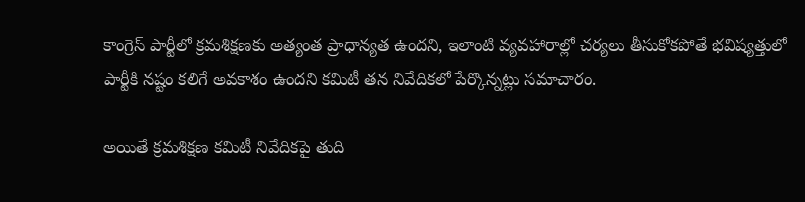కాంగ్రెస్ పార్టీలో క్రమశిక్షణకు అత్యంత ప్రాధాన్యత ఉందని, ఇలాంటి వ్యవహారాల్లో చర్యలు తీసుకోకపోతే భవిష్యత్తులో పార్టీకి నష్టం కలిగే అవకాశం ఉందని కమిటీ తన నివేదికలో పేర్కొన్నట్లు సమాచారం.

అయితే క్రమశిక్షణ కమిటీ నివేదికపై తుది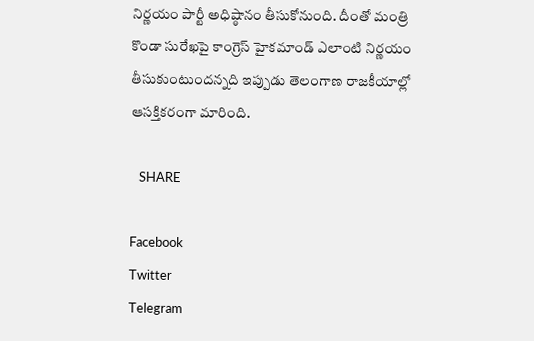నిర్ణయం పార్టీ అధిష్ఠానం తీసుకోనుంది. దీంతో మంత్రి కొండా సురేఖపై కాంగ్రెస్ హైకమాండ్ ఎలాంటి నిర్ణయం తీసుకుంటుందన్నది ఇప్పుడు తెలంగాణ రాజకీయాల్లో ఆసక్తికరంగా మారింది.

   SHARE

Facebook
Twitter
Telegram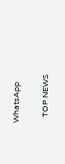WhatsApp

   TOP NEWS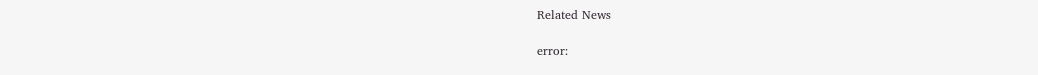Related News

error: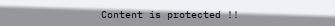Content is protected !!